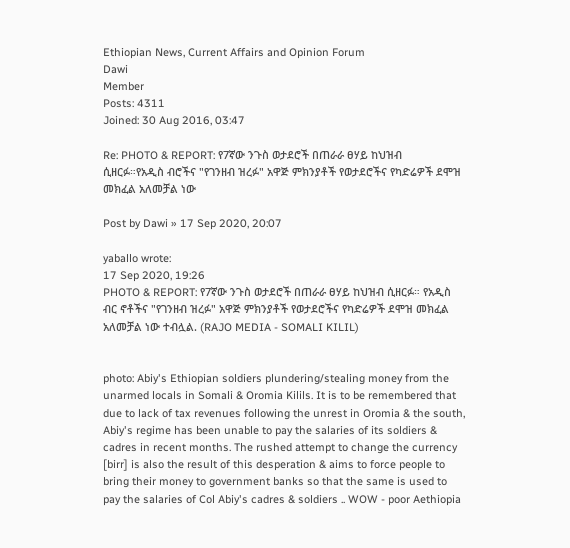Ethiopian News, Current Affairs and Opinion Forum
Dawi
Member
Posts: 4311
Joined: 30 Aug 2016, 03:47

Re: PHOTO & REPORT: የ7ኛው ንጉስ ወታደሮች በጠራራ ፀሃይ ከህዝብ ሲዘርፉ።የአዲስ ብሮችና "የገንዘብ ዝረፉ" አዋጅ ምክንያቶች የወታደሮችና የካድሬዎች ደሞዝ መክፈል አለመቻል ነው

Post by Dawi » 17 Sep 2020, 20:07

yaballo wrote:
17 Sep 2020, 19:26
PHOTO & REPORT: የ7ኛው ንጉስ ወታደሮች በጠራራ ፀሃይ ከህዝብ ሲዘርፉ። የአዲስ ብር ኖቶችና "የገንዘብ ዝረፉ" አዋጅ ምክንያቶች የወታደሮችና የካድሬዎች ደሞዝ መክፈል አለመቻል ነው ተብሏል. (RAJO MEDIA - SOMALI KILIL)


photo: Abiy's Ethiopian soldiers plundering/stealing money from the unarmed locals in Somali & Oromia Kilils. It is to be remembered that due to lack of tax revenues following the unrest in Oromia & the south, Abiy's regime has been unable to pay the salaries of its soldiers & cadres in recent months. The rushed attempt to change the currency [birr] is also the result of this desperation & aims to force people to bring their money to government banks so that the same is used to pay the salaries of Col Abiy's cadres & soldiers .. WOW - poor Aethiopia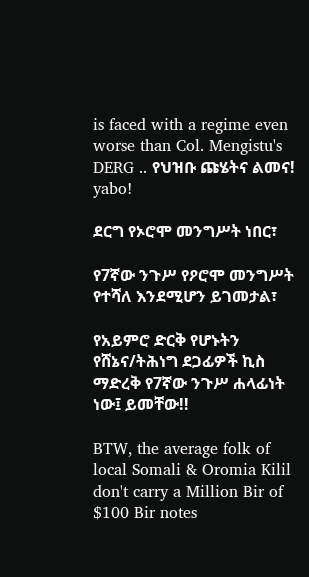is faced with a regime even worse than Col. Mengistu's DERG .. የህዝቡ ጩሄትና ልመና!
yabo!

ደርግ የኦሮሞ መንግሥት ነበር፣

የ7ኛው ንጉሥ የዖሮሞ መንግሥት የተሻለ እንደሚሆን ይገመታል፣

የአይምሮ ድርቅ የሆኑትን የሸኔና/ትሕነግ ደጋፊዎች ኪስ ማድረቅ የ7ኛው ንጉሥ ሐላፊነት ነው፤ ይመቸው!!

BTW, the average folk of local Somali & Oromia Kilil don't carry a Million Bir of $100 Bir notes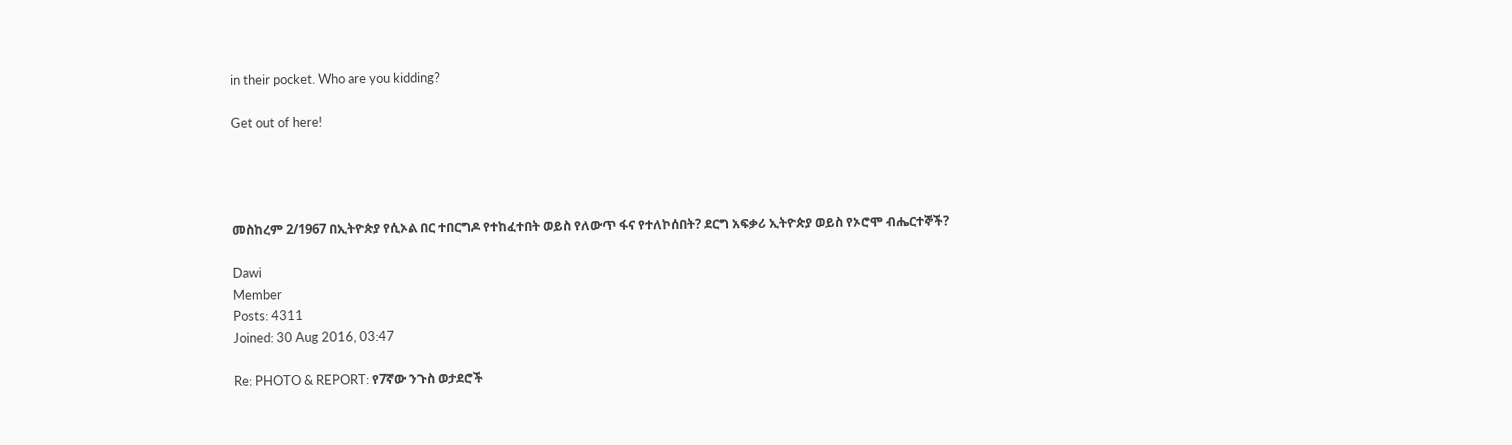in their pocket. Who are you kidding?

Get out of here!




መስከረም 2/1967 በኢትዮጵያ የሲኦል በር ተበርግዶ የተከፈተበት ወይስ የለውጥ ፋና የተለኮሰበት? ደርግ አፍቃሪ ኢትዮጵያ ወይስ የኦሮሞ ብሔርተኞች?

Dawi
Member
Posts: 4311
Joined: 30 Aug 2016, 03:47

Re: PHOTO & REPORT: የ7ኛው ንጉስ ወታደሮች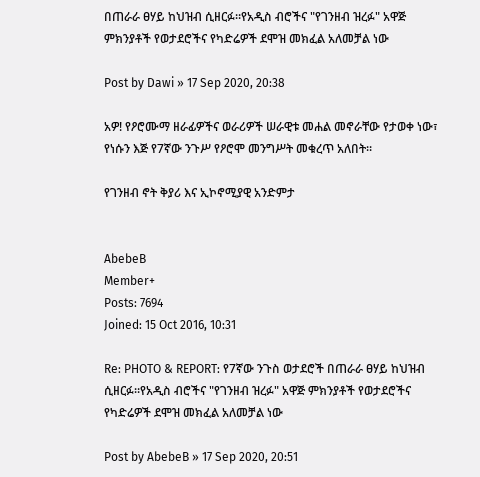በጠራራ ፀሃይ ከህዝብ ሲዘርፉ።የአዲስ ብሮችና "የገንዘብ ዝረፉ" አዋጅ ምክንያቶች የወታደሮችና የካድሬዎች ደሞዝ መክፈል አለመቻል ነው

Post by Dawi » 17 Sep 2020, 20:38

አዎ! የዖሮሙማ ዘራፊዎችና ወራሪዎች ሠራዊቱ መሐል መኖራቸው የታወቀ ነው፣ የነሱን እጅ የ7ኛው ንጉሥ የዖሮሞ መንግሥት መቁረጥ አለበት።

የገንዘብ ኖት ቅያሪ እና ኢኮኖሚያዊ አንድምታ


AbebeB
Member+
Posts: 7694
Joined: 15 Oct 2016, 10:31

Re: PHOTO & REPORT: የ7ኛው ንጉስ ወታደሮች በጠራራ ፀሃይ ከህዝብ ሲዘርፉ።የአዲስ ብሮችና "የገንዘብ ዝረፉ" አዋጅ ምክንያቶች የወታደሮችና የካድሬዎች ደሞዝ መክፈል አለመቻል ነው

Post by AbebeB » 17 Sep 2020, 20:51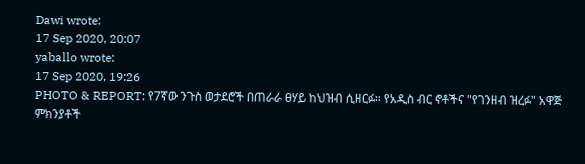Dawi wrote:
17 Sep 2020, 20:07
yaballo wrote:
17 Sep 2020, 19:26
PHOTO & REPORT: የ7ኛው ንጉስ ወታደሮች በጠራራ ፀሃይ ከህዝብ ሲዘርፉ። የአዲስ ብር ኖቶችና "የገንዘብ ዝረፉ" አዋጅ ምክንያቶች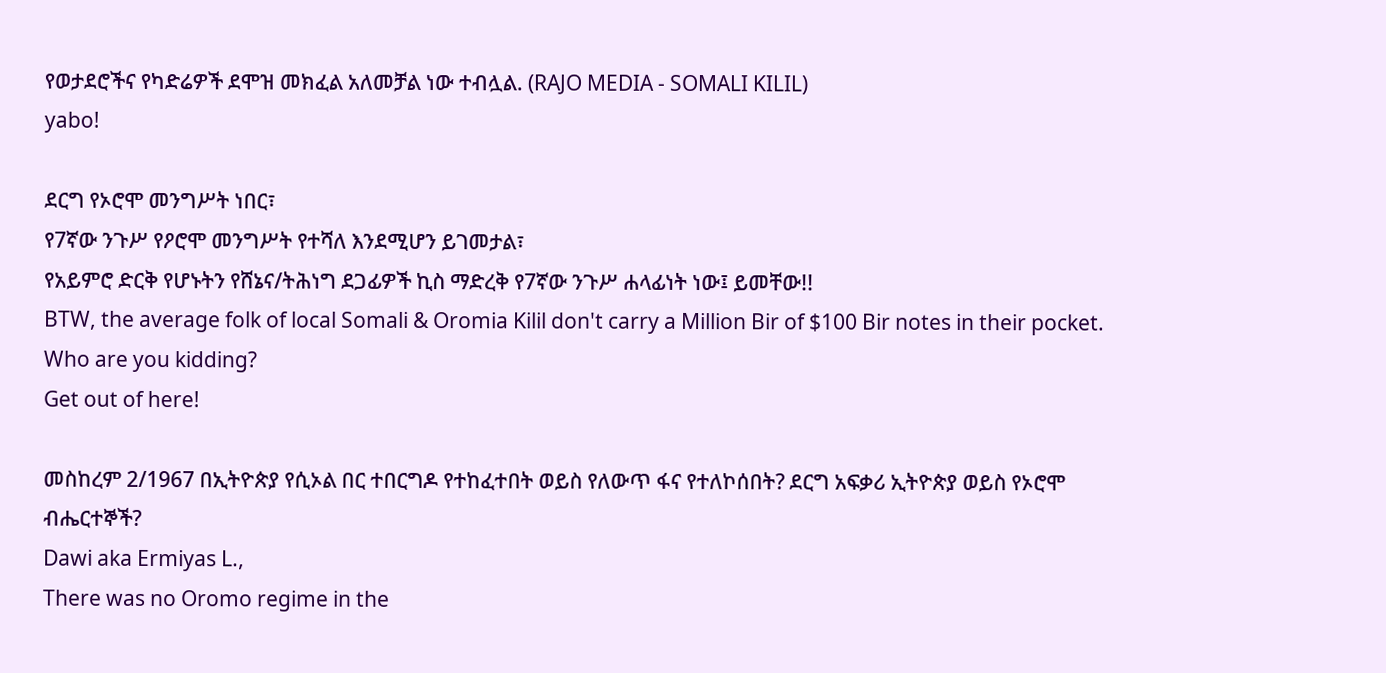የወታደሮችና የካድሬዎች ደሞዝ መክፈል አለመቻል ነው ተብሏል. (RAJO MEDIA - SOMALI KILIL)
yabo!

ደርግ የኦሮሞ መንግሥት ነበር፣
የ7ኛው ንጉሥ የዖሮሞ መንግሥት የተሻለ እንደሚሆን ይገመታል፣
የአይምሮ ድርቅ የሆኑትን የሸኔና/ትሕነግ ደጋፊዎች ኪስ ማድረቅ የ7ኛው ንጉሥ ሐላፊነት ነው፤ ይመቸው!!
BTW, the average folk of local Somali & Oromia Kilil don't carry a Million Bir of $100 Bir notes in their pocket. Who are you kidding?
Get out of here!

መስከረም 2/1967 በኢትዮጵያ የሲኦል በር ተበርግዶ የተከፈተበት ወይስ የለውጥ ፋና የተለኮሰበት? ደርግ አፍቃሪ ኢትዮጵያ ወይስ የኦሮሞ ብሔርተኞች?
Dawi aka Ermiyas L.,
There was no Oromo regime in the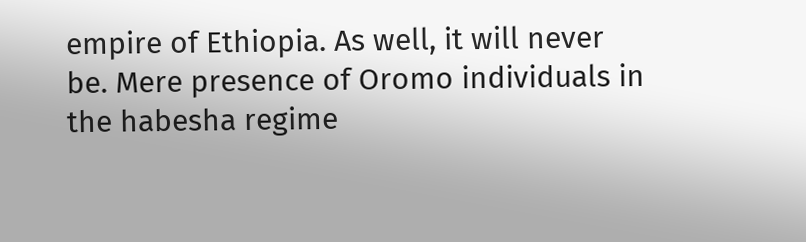empire of Ethiopia. As well, it will never be. Mere presence of Oromo individuals in the habesha regime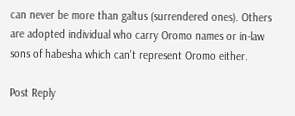can never be more than galtus (surrendered ones). Others are adopted individual who carry Oromo names or in-law sons of habesha which can't represent Oromo either.

Post Reply